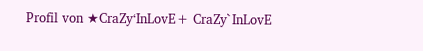Profil von ★CraZy‘InLovE+ CraZy`InLovE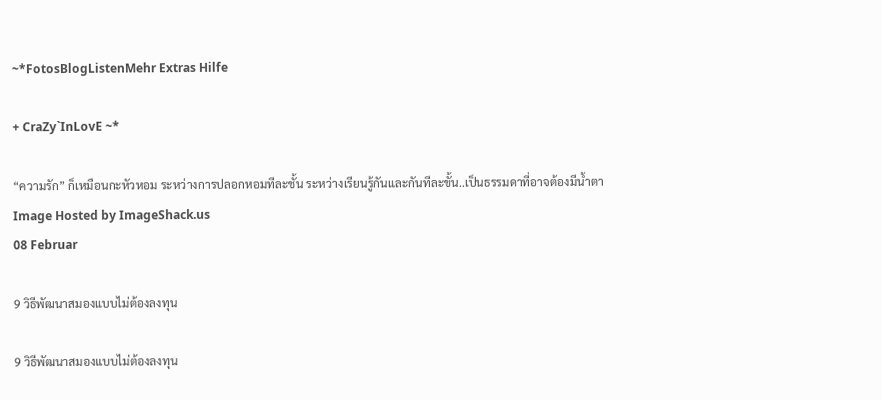~*FotosBlogListenMehr Extras Hilfe

+ CraZy`InLovE ~*

“ความรัก” ก็เหมือนกะหัวหอม ระหว่างการปลอกหอมทีละชั้น ระหว่างเรียนรู้กันและกันทีละขั้น..เป็นธรรมดาที่อาจต้องมีน้ำตา
Image Hosted by ImageShack.us
08 Februar

9 วิธีพัฒนาสมองแบบไม่ต้องลงทุน

9 วิธีพัฒนาสมองแบบไม่ต้องลงทุน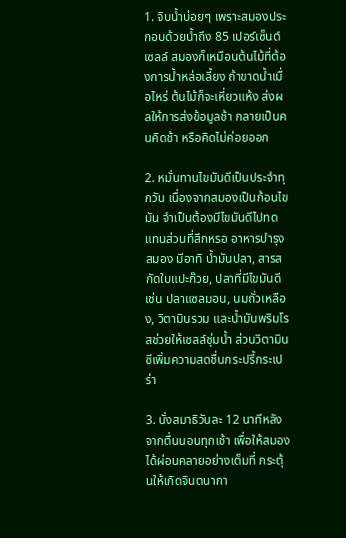1. จิบน้ำบ่อยๆ เพราะสมองประกอบด้วยน้ำถึง 85 เปอร์เซ็นต์ เซลล์ สมองก็เหมือนต้นไม้ที่ต้องการน้ำหล่อเลี้ยง ถ้าขาดน้ำเมื่อไหร่ ต้นไม้ก็จะเหี่ยวแห้ง ส่งผลให้การส่งข้อมูลช้า กลายเป็นคนคิดช้า หรือคิดไม่ค่อยออก

2. หมั่นทานไขมันดีเป็นประจำทุกวัน เนื่องจากสมองเป็นก้อนไขมัน จำเป็นต้องมีไขมันดีไปทดแทนส่วนที่สึกหรอ อาหารบำรุงสมอง มีอาทิ น้ำมันปลา, สารสกัดใบแปะก๊วย, ปลาที่มีไขมันดี เช่น ปลาแซลมอน, นมถั่วเหลือง, วิตามินรวม และน้ำมันพริมโรสช่วยให้เซลล์ชุ่มน้ำ ส่วนวิตามินซีเพิ่มความสดชื่นกระปรี้กระเปร่า

3. นั่งสมาธิวันละ 12 นาทีหลังจากตื่นนอนทุกเช้า เพื่อให้สมองได้ผ่อนคลายอย่างเต็มที่ กระตุ้นให้เกิดจินตนากา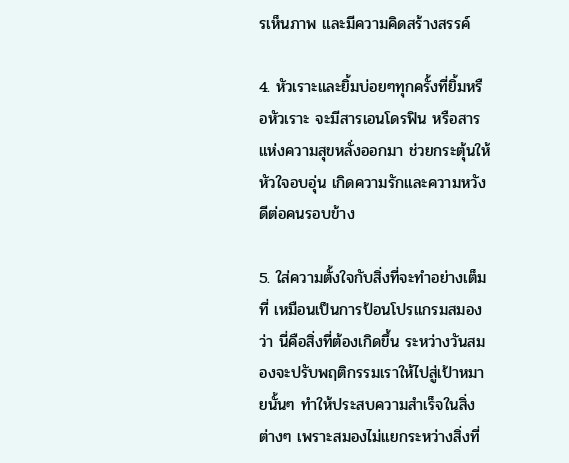รเห็นภาพ และมีความคิดสร้างสรรค์

4. หัวเราะและยิ้มบ่อยๆทุกครั้งที่ยิ้มหรือหัวเราะ จะมีสารเอนโดรฟิน หรือสารแห่งความสุขหลั่งออกมา ช่วยกระตุ้นให้หัวใจอบอุ่น เกิดความรักและความหวังดีต่อคนรอบข้าง

5. ใส่ความตั้งใจกับสิ่งที่จะทำอย่างเต็มที่ เหมือนเป็นการป้อนโปรแกรมสมองว่า นี่คือสิ่งที่ต้องเกิดขึ้น ระหว่างวันสมองจะปรับพฤติกรรมเราให้ไปสู่เป้าหมายนั้นๆ ทำให้ประสบความสำเร็จในสิ่งต่างๆ เพราะสมองไม่แยกระหว่างสิ่งที่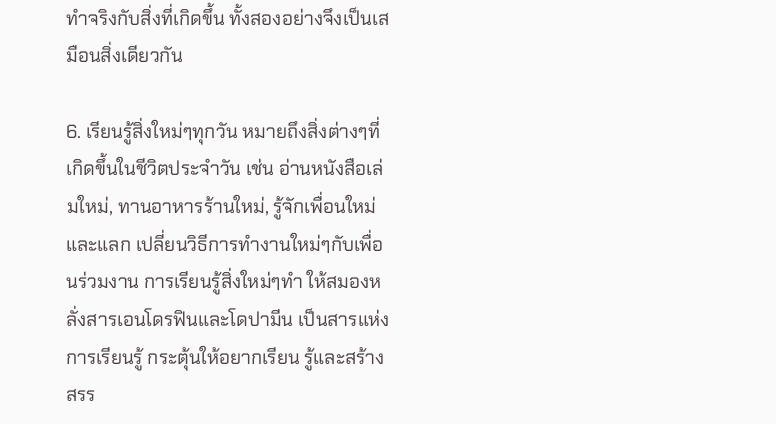ทำจริงกับสิ่งที่เกิดขึ้น ทั้งสองอย่างจึงเป็นเสมือนสิ่งเดียวกัน

6. เรียนรู้สิ่งใหม่ๆทุกวัน หมายถึงสิ่งต่างๆที่เกิดขึ้นในชีวิตประจำวัน เช่น อ่านหนังสือเล่มใหม่, ทานอาหารร้านใหม่, รู้จักเพื่อนใหม่ และแลก เปลี่ยนวิธีการทำงานใหม่ๆกับเพื่อนร่วมงาน การเรียนรู้สิ่งใหม่ๆทำ ให้สมองหลั่งสารเอนโดรฟินและโดปามีน เป็นสารแห่งการเรียนรู้ กระตุ้นให้อยากเรียน รู้และสร้าง สรร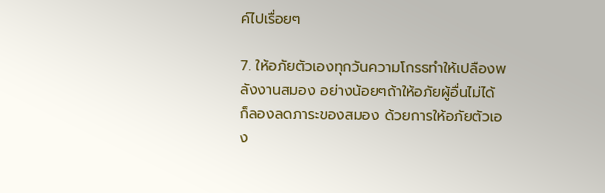ค์ไปเรื่อยๆ

7. ให้อภัยตัวเองทุกวันความโกรธทำให้เปลืองพลังงานสมอง อย่างน้อยๆถ้าให้อภัยผู้อื่นไม่ได้ ก็ลองลดภาระของสมอง ด้วยการให้อภัยตัวเอง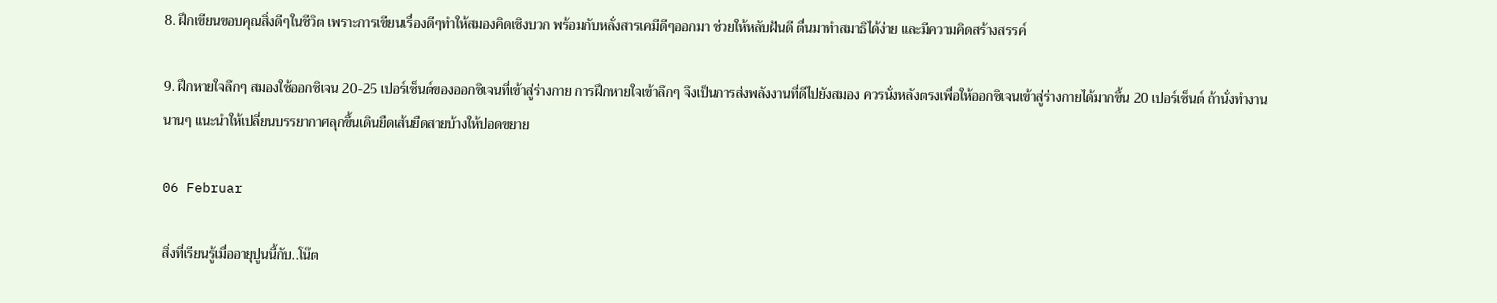8. ฝึกเขียนขอบคุณสิ่งดีๆในชีวิต เพราะการเขียนเรื่องดีๆทำให้สมองคิดเชิงบวก พร้อมกับหลั่งสารเคมีดีๆออกมา ช่วยให้หลับฝันดี ตื่นมาทำสมาธิได้ง่าย และมีความคิดสร้างสรรค์

9. ฝึกหายใจลึกๆ สมองใช้ออกซิเจน 20-25 เปอร์เซ็นต์ของออกซิเจนที่เข้าสู่ร่างกาย การฝึกหายใจเข้าลึกๆ จึงเป็นการส่งพลังงานที่ดีไปยังสมอง ควรนั่งหลังตรงเพื่อให้ออกซิเจนเข้าสู่ร่างกายได้มากขึ้น 20 เปอร์เซ็นต์ ถ้านั่งทำงานนานๆ แนะนำให้เปลี่ยนบรรยากาศลุกขึ้นเดินยืดเส้นยืดสายบ้างให้ปอดขยาย

06 Februar

สิ่งที่เรียนรู้เมื่ออายุปูนนี้กับ..โน๊ต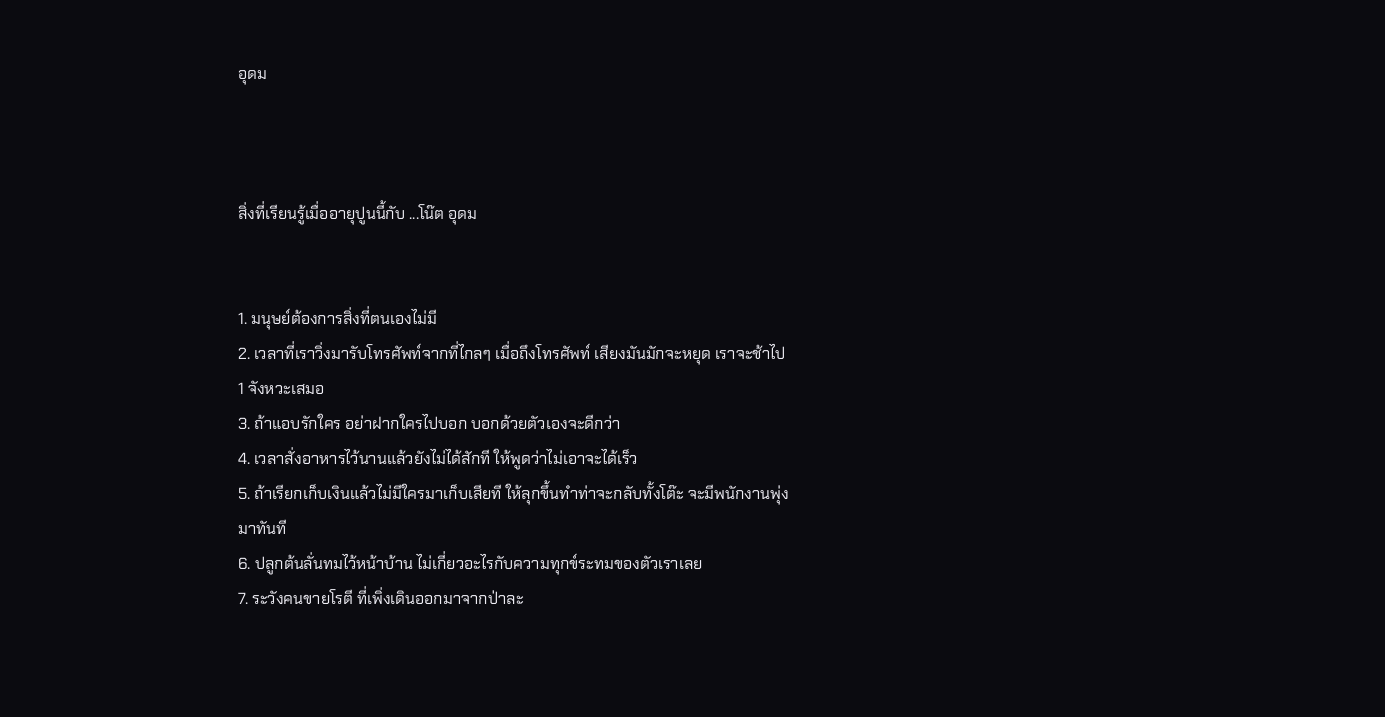อุดม



สิ่งที่เรียนรู้เมื่ออายุปูนนี้กับ ...โน๊ต อุดม


1. มนุษย์ต้องการสิ่งที่ตนเองไม่มี
2. เวลาที่เราวิ่งมารับโทรศัพท์จากที่ไกลๆ เมื่อถึงโทรศัพท์ เสียงมันมักจะหยุด เราจะช้าไป 1 จังหวะเสมอ
3. ถ้าแอบรักใคร อย่าฝากใครไปบอก บอกด้วยตัวเองจะดีกว่า
4. เวลาสั่งอาหารไว้นานแล้วยังไม่ได้สักที ให้พูดว่าไม่เอาจะได้เร็ว
5. ถ้าเรียกเก็บเงินแล้วไม่มีใครมาเก็บเสียที ให้ลุกขึ้นทำท่าจะกลับทั้งโต๊ะ จะมีพนักงานพุ่งมาทันที
6. ปลูกต้นลั่นทมไว้หน้าบ้าน ไม่เกี่ยวอะไรกับความทุกข์ระทมของตัวเราเลย
7. ระวังคนขายโรตี ที่เพิ่งเดินออกมาจากป่าละ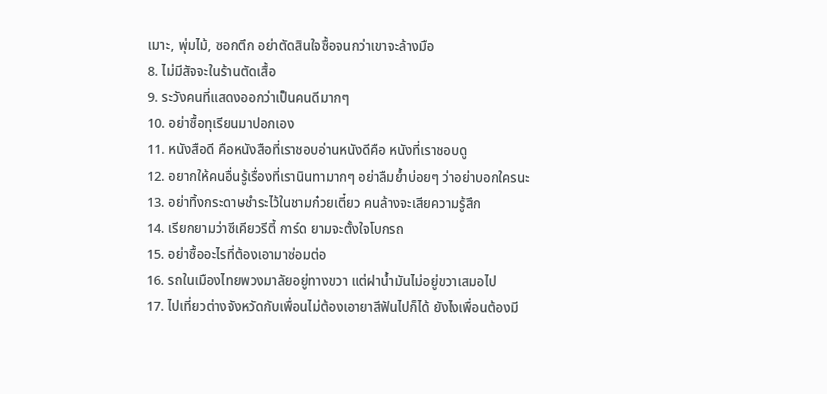เมาะ, พุ่มไม้, ซอกตึก อย่าตัดสินใจซื้อจนกว่าเขาจะล้างมือ
8. ไม่มีสัจจะในร้านตัดเสื้อ
9. ระวังคนที่แสดงออกว่าเป็นคนดีมากๆ
10. อย่าซื้อทุเรียนมาปอกเอง
11. หนังสือดี คือหนังสือที่เราชอบอ่านหนังดีคือ หนังที่เราชอบดู
12. อยากให้คนอื่นรู้เรื่องที่เรานินทามากๆ อย่าลืมย้ำบ่อยๆ ว่าอย่าบอกใครนะ
13. อย่าทิ้งกระดาษชำระไว้ในชามก๋วยเตี๋ยว คนล้างจะเสียความรู้สึก
14. เรียกยามว่าซีเคียวรีตี้ การ์ด ยามจะตั้งใจโบกรถ
15. อย่าซื้ออะไรที่ต้องเอามาซ่อมต่อ
16. รถในเมืองไทยพวงมาลัยอยู่ทางขวา แต่ฝาน้ำมันไม่อยู่ขวาเสมอไป
17. ไปเที่ยวต่างจังหวัดกับเพื่อนไม่ต้องเอายาสีฟันไปก็ได้ ยังไงเพื่อนต้องมี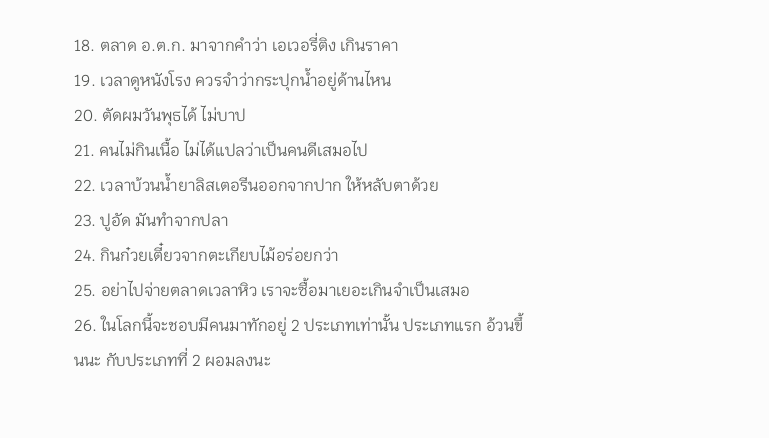18. ตลาด อ.ต.ก. มาจากคำว่า เอเวอรี่ติง เกินราคา
19. เวลาดูหนังโรง ควรจำว่ากระปุกน้ำอยู่ด้านไหน
20. ตัดผมวันพุธได้ ไม่บาป
21. คนไม่กินเนื้อ ไม่ได้แปลว่าเป็นคนดีเสมอไป
22. เวลาบ้วนน้ำยาลิสเตอรีนออกจากปาก ให้หลับตาด้วย
23. ปูอัด มันทำจากปลา
24. กินก๋วยเตี๋ยวจากตะเกียบไม้อร่อยกว่า
25. อย่าไปจ่ายตลาดเวลาหิว เราจะซื้อมาเยอะเกินจำเป็นเสมอ
26. ในโลกนี้จะชอบมีคนมาทักอยู่ 2 ประเภทเท่านั้น ประเภทแรก อ้วนขึ้นนะ กับประเภทที่ 2 ผอมลงนะ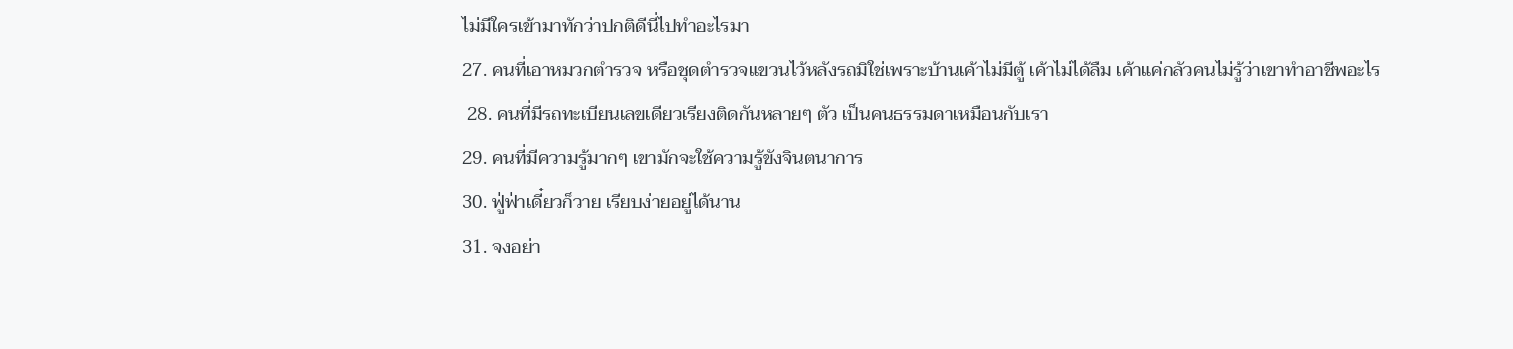ไม่มีใครเข้ามาทักว่าปกติดีนี่ไปทำอะไรมา
27. คนที่เอาหมวกตำรวจ หรือชุดตำรวจแขวนไว้หลังรถมิใช่เพราะบ้านเค้าไม่มีตู้ เค้าไม่ได้ลืม เค้าแค่กลัวคนไม่รู้ว่าเขาทำอาชีพอะไร
 28. คนที่มีรถทะเบียนเลขเดียวเรียงติดกันหลายๆ ตัว เป็นคนธรรมดาเหมือนกับเรา
29. คนที่มีความรู้มากๆ เขามักจะใช้ความรู้ขังจินตนาการ
30. ฟู่ฟ่าเดี๋ยวก็วาย เรียบง่ายอยู่ได้นาน
31. จงอย่า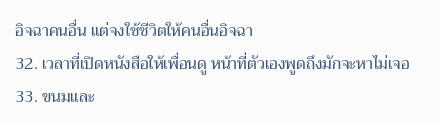อิจฉาคนอื่น แต่จงใช้ชีวิตให้คนอื่นอิจฉา
32. เวลาที่เปิดหนังสือให้เพื่อนดู หน้าที่ตัวเองพูดถึงมักจะหาไม่เจอ
33. ขนมและ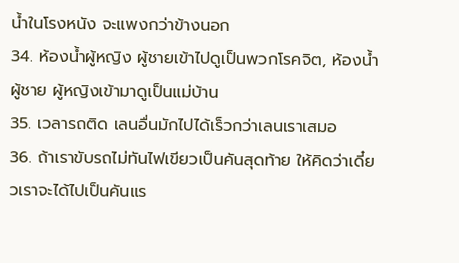น้ำในโรงหนัง จะแพงกว่าข้างนอก
34. ห้องน้ำผู้หญิง ผู้ชายเข้าไปดูเป็นพวกโรคจิต, ห้องน้ำผู้ชาย ผู้หญิงเข้ามาดูเป็นแม่บ้าน
35. เวลารถติด เลนอื่นมักไปได้เร็วกว่าเลนเราเสมอ
36. ถ้าเราขับรถไม่ทันไฟเขียวเป็นคันสุดท้าย ให้คิดว่าเดี๋ยวเราจะได้ไปเป็นคันแร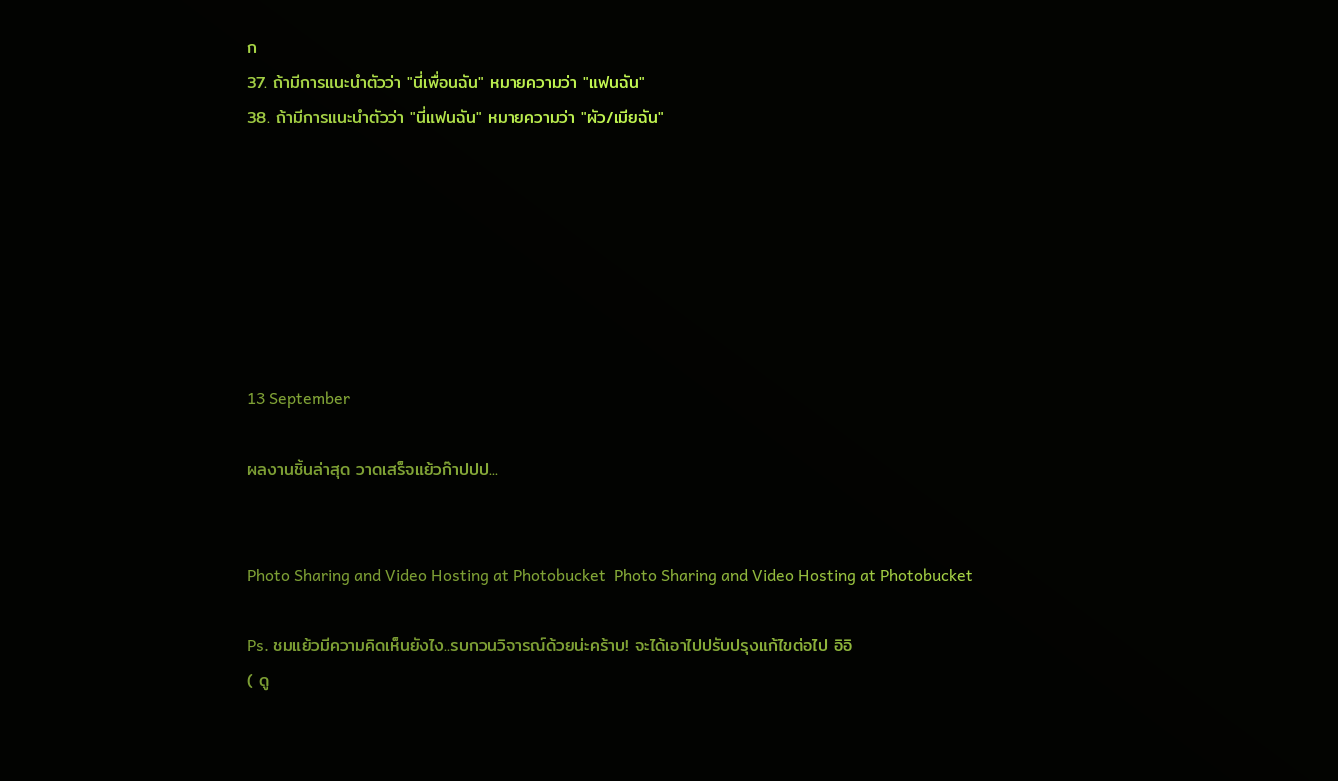ก
37. ถ้ามีการแนะนำตัวว่า "นี่เพื่อนฉัน" หมายความว่า "แฟนฉัน"
38. ถ้ามีการแนะนำตัวว่า "นี่แฟนฉัน" หมายความว่า "ผัว/เมียฉัน"







13 September

ผลงานชิ้นล่าสุด วาดเสร็จแย้วก๊าปปป...


Photo Sharing and Video Hosting at Photobucket  Photo Sharing and Video Hosting at Photobucket

Ps. ชมแย้วมีความคิดเห็นยังไง..รบกวนวิจารณ์ด้วยน่ะคร้าบ! จะได้เอาไปปรับปรุงแก้ไขต่อไป อิอิ
( ดู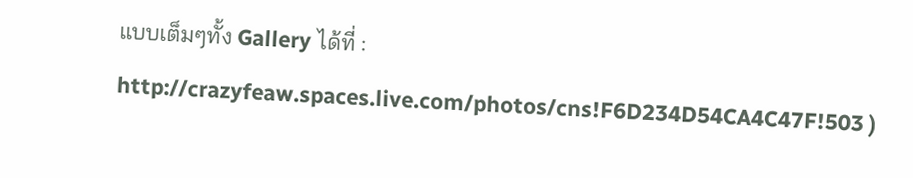แบบเต็มๆทั้ง Gallery ได้ที่ : http://crazyfeaw.spaces.live.com/photos/cns!F6D234D54CA4C47F!503 )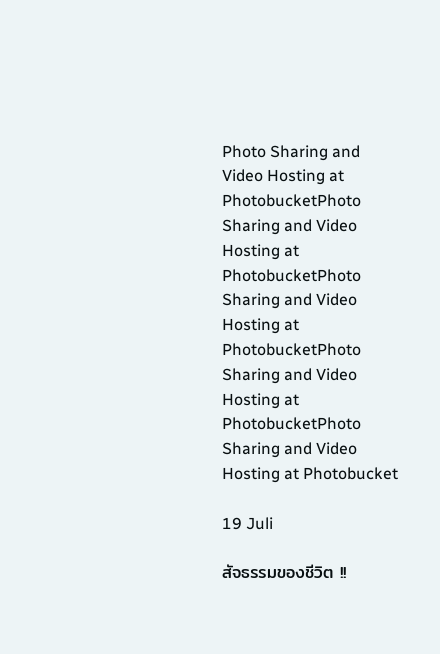Photo Sharing and Video Hosting at PhotobucketPhoto Sharing and Video Hosting at PhotobucketPhoto Sharing and Video Hosting at PhotobucketPhoto Sharing and Video Hosting at PhotobucketPhoto Sharing and Video Hosting at Photobucket

19 Juli

สัจธรรมของชีวิต !!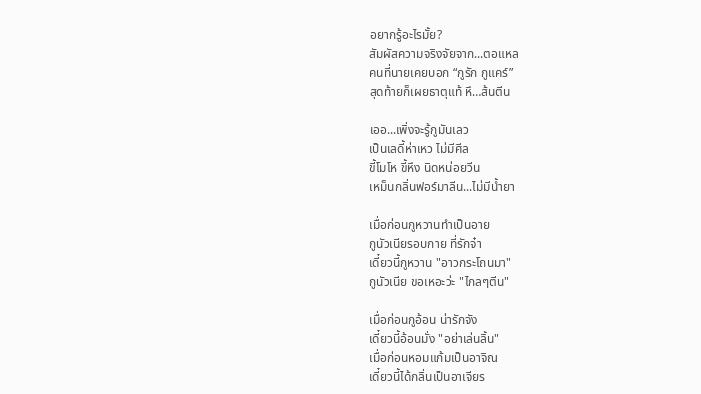อยากรู้อะไรมั้ย?
สัมผัสความจริงจัยจาก...ตอแหล
คนที่นายเคยบอก “กูรัก กูแคร์”
สุดท้ายก็เผยธาตุแท้ หึ…ส้นตีน

เออ...เพิ่งจะรู้กูมันเลว
เป็นเลดี้ห่าเหว ไม่มีศีล
ขี้โมโห ขี้หึง นิดหน่อยวีน
เหม็นกลิ่นฟอร์มาลีน...ไม่มีน้ำยา

เมื่อก่อนกูหวานทำเป็นอาย
กูนัวเนียรอบกาย ที่รักจ๋า
เดี๋ยวนี้กูหวาน "อาวกระโถนมา"
กูนัวเนีย ขอเหอะว่ะ "ไกลๆตีน"

เมื่อก่อนกูอ้อน น่ารักจัง
เดี๋ยวนี้อ้อนมั่ง "อย่าเล่นลิ้น"
เมื่อก่อนหอมแก้มเป็นอาจิณ
เดี๋ยวนี้ได้กลิ่นเป็นอาเจียร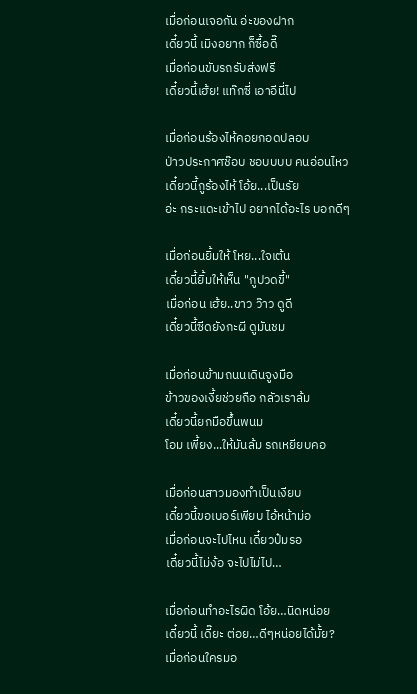เมื่อก่อนเจอกัน อ่ะของฝาก
เดี๋ยวนี้ เมิงอยาก ก็ซื้อดี๊
เมื่อก่อนขับรถรับส่งฟรี
เดี๋ยวนี้เฮ้ย! แท๊กซี่ เอาอีนี่ไป

เมื่อก่อนร้องไห้คอยกอดปลอบ
ป่าวประกาศช๊อบ ชอบบบบ คนอ่อนไหว
เดี๋ยวนี้กูร้องไห้ โอ้ย...เป็นรัย
อ่ะ กระแดะเข้าไป อยากได้อะไร บอกดีๆ

เมื่อก่อนยิ้มให้ โหย...ใจเต้น
เดี๋ยวนี้ยิ้มให้เห็น "กูปวดขี้"
เมื่อก่อน เฮ้ย..ขาว ว๊าว ดูดี
เดี๋ยวนี้ซีดยังกะผี ดูมันชม

เมื่อก่อนข้ามถนนเดินจูงมือ
ข้าวของเงี้ยช่วยถือ กลัวเราล้ม
เดี๋ยวนี้ยกมือขึ้นพนม
โอม เพี้ยง...ให้มันล้ม รถเหยียบคอ

เมื่อก่อนสาวมองทำเป็นเงียบ
เดี๋ยวนี้ขอเบอร์เพียบ ไอ้หน้าม่อ
เมื่อก่อนจะไปไหน เดี๋ยวป๋มรอ
เดี๋ยวนี้ไม่ง้อ จะไปไม่ไป…

เมื่อก่อนทำอะไรผิด โอ้ย…นิดหน่อย
เดี๋ยวนี้ เดี๊ยะ ต่อย…ดีๆหน่อยได้มั้ย?
เมื่อก่อนใครมอ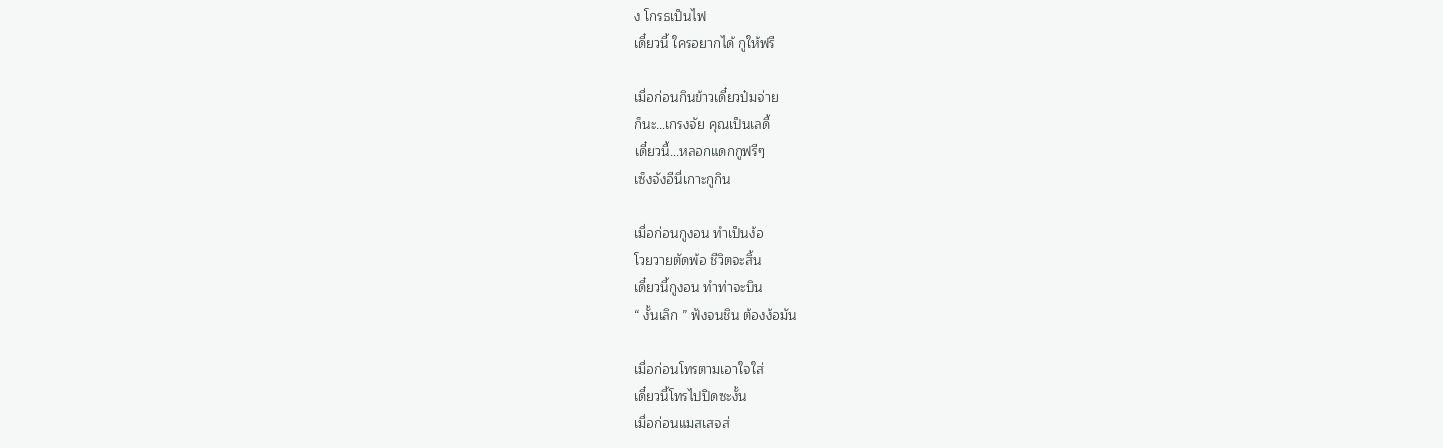ง โกรธเป็นไฟ
เดี๋ยวนี้ ใครอยากได้ กูให้ฟรี

เมื่อก่อนกินข้าวเดี๋ยวป๋มจ่าย
ก็นะ…เกรงจัย คุณเป็นเลดี้
เดี๋ยวนี้…หลอกแดกกูฟรีๆ
เซ็งจังอีนี่เกาะกูกิน

เมื่อก่อนกูงอน ทำเป็นง้อ
โวยวายตัดพ้อ ชีวิตจะสิ้น
เดี๋ยวนี้กูงอน ทำท่าจะบิน
“ งั้นเลิก ” ฟังจนชิน ต้องง้อมัน

เมื่อก่อนโทรตามเอาใจใส่
เดี๋ยวนี้โทรไปปิดซะงั้น
เมื่อก่อนแมสเสจส่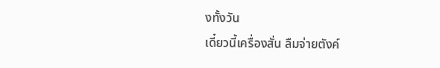งทั้งวัน
เดี๋ยวนี้เครื่องสั่น ลืมจ่ายตังค์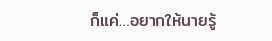ก็แค่…อยากให้นายรู้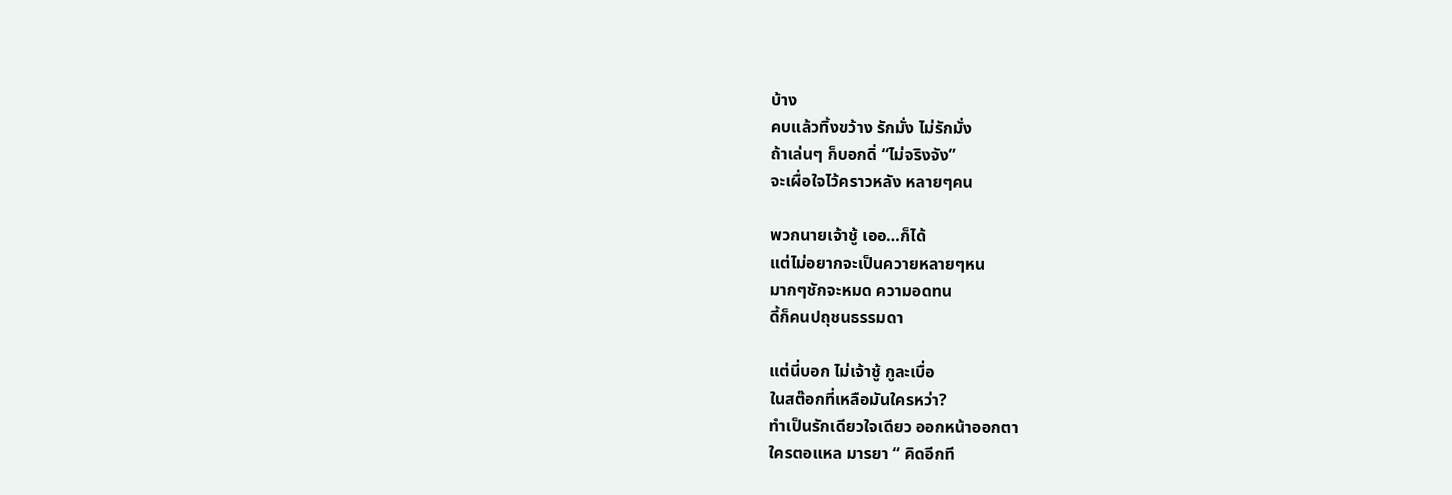บ้าง
คบแล้วทิ้งขว้าง รักมั่ง ไม่รักมั่ง
ถ้าเล่นๆ ก็บอกดิ่ “ไม่จริงจัง”
จะเผื่อใจไว้คราวหลัง หลายๆคน

พวกนายเจ้าชู้ เออ…ก็ได้
แต่ไม่อยากจะเป็นควายหลายๆหน
มากๆชักจะหมด ความอดทน
ดี้ก็คนปถุชนธรรมดา

แต่นี่บอก ไม่เจ้าชู้ กูละเบื่อ
ในสต๊อกที่เหลือมันใครหว่า?
ทำเป็นรักเดียวใจเดียว ออกหน้าออกตา
ใครตอแหล มารยา “ คิดอีกที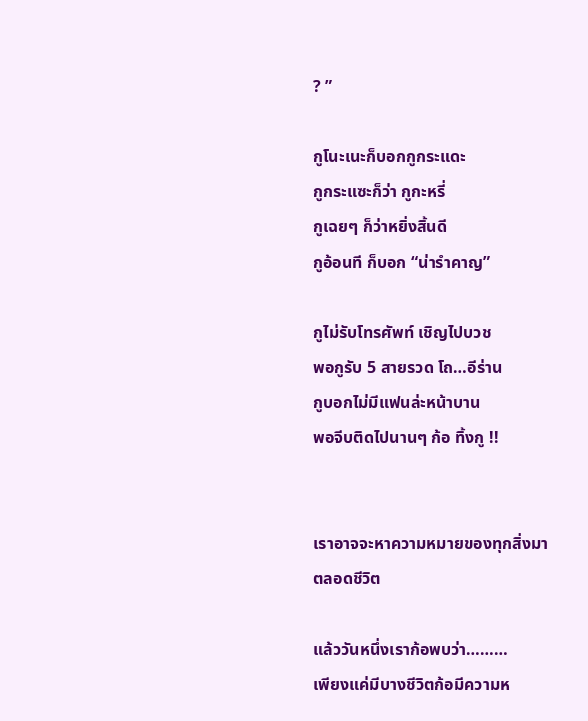? ”

กูโนะเนะก็บอกกูกระแดะ
กูกระแซะก็ว่า กูกะหรี่
กูเฉยๆ ก็ว่าหยิ่งสิ้นดี
กูอ้อนที ก็บอก “น่ารำคาญ”

กูไม่รับโทรศัพท์ เชิญไปบวช
พอกูรับ 5 สายรวด โถ…อีร่าน
กูบอกไม่มีแฟนล่ะหน้าบาน
พอจีบติดไปนานๆ ก้อ ทิ้งกู !!


เราอาจจะหาความหมายของทุกสิ่งมาตลอดชีวิต

แล้ววันหนึ่งเราก้อพบว่า………
เพียงแค่มีบางชีวิตก้อมีความห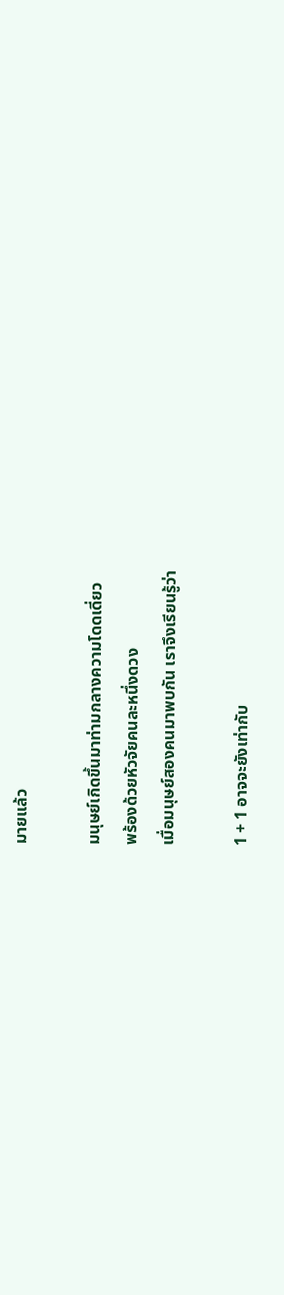มายแล้ว

มนุษย์เกิดขึ้นมาท่ามกลางความโดดเดี่ยว
พร้องด้วยหัวจัยคนละหนึ่งดวง
เมื่อมนุษย์สองคนมาพบกัน เราจึงเรียนรู้ว่า

1 + 1 อาจจะยังเท่ากับ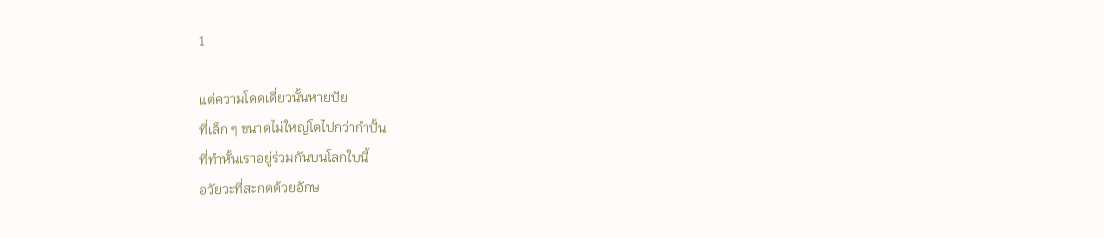1

แต่ความโดดเดี่ยวนั้นหายปัย
ที่เล็ก ๆ ขนาดไม่ใหญ่โตไปกว่ากำปั้น
ที่ทำหั้นเราอยู่ร่วมกันบนโลกใบนี้
อวัยวะที่สะกดด้วยอักษ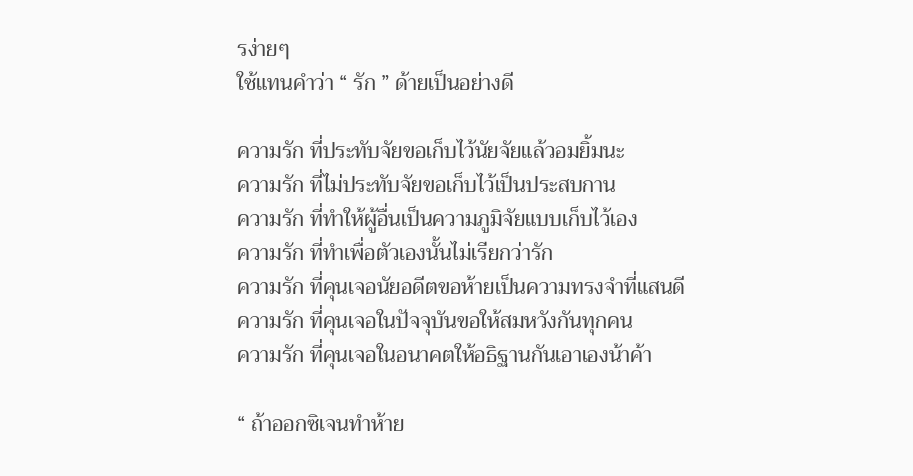รง่ายๆ
ใช้แทนคำว่า “ รัก ” ด้ายเป็นอย่างดี

ความรัก ที่ประทับจัยขอเก็บไว้นัยจัยแล้วอมยิ้มนะ
ความรัก ที่ไม่ประทับจัยขอเก็บไว้เป็นประสบกาน
ความรัก ที่ทำให้ผู้อื่นเป็นความภูมิจัยแบบเก็บไว้เอง
ความรัก ที่ทำเพื่อตัวเองนั้นไม่เรียกว่ารัก
ความรัก ที่คุนเจอนัยอดีตขอห้ายเป็นความทรงจำที่แสนดี
ความรัก ที่คุนเจอในปัจจุบันขอให้สมหวังกันทุกคน
ความรัก ที่คุนเจอในอนาคตให้อธิฐานกันเอาเองน้าค้า

“ ถ้าออกซิเจนทำห้าย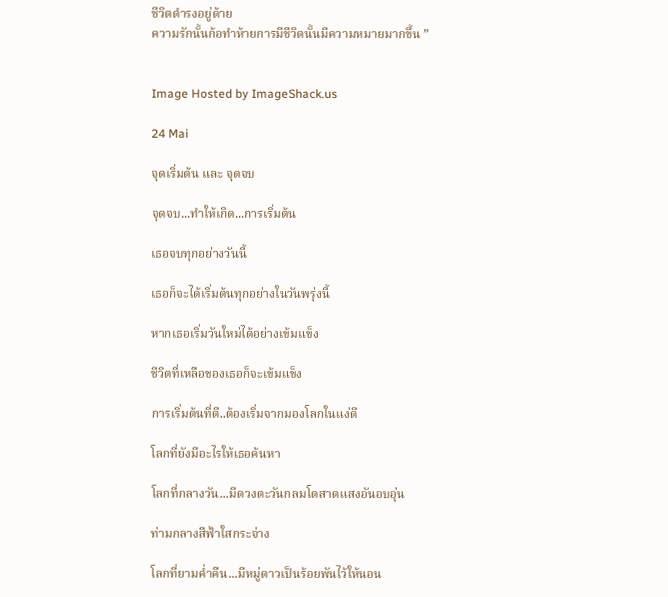ชีวิตดำรงอยู่ด้าย
ความรักนั้นก้อทำห้ายการมีชีวิตนั้นมีความหมายมากขึ้น ”


Image Hosted by ImageShack.us

24 Mai

จุดเริ่มต้น และ จุดจบ

จุดจบ...ทำให้เกิด...การเริ่มต้น

เธอจบทุกอย่างวันนี้

เธอก็จะได้เริ่มต้นทุกอย่างในวันพรุ่งนี้

หากเธอเริ่มวันใหม่ได้อย่างเข้มแข็ง

ชีวิตที่เหลือของเธอก็จะเข้มแข็ง

การเริ่มต้นที่ดี..ต้องเริ่มจากมองโลกในแง่ดี

โลกที่ยังมีอะไรให้เธอค้นหา

โลกที่กลางวัน...มีดวงตะวันกลมโตสาดแสงอันอบอุ่น

ท่ามกลางสีฟ้าใสกระจ่าง

โลกที่ยามค่ำคืน...มีหมู่ดาวเป็นร้อยพันไว้ให้นอน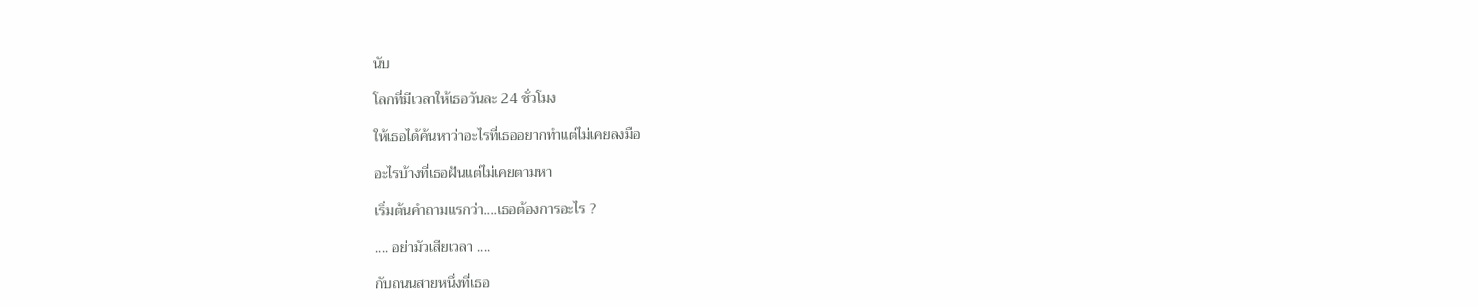นับ

โลกที่มีเวลาให้เธอวันละ 24 ชั่วโมง

ให้เธอได้ค้นหาว่าอะไรที่เธออยากทำแต่ไม่เคยลงมือ

อะไรบ้างที่เธอฝันแต่ไม่เคยตามหา

เริ่มต้นคำถามแรกว่า....เธอต้องการอะไร ?

.... อย่ามัวเสียเวลา ....

กับถนนสายหนึ่งที่เธอ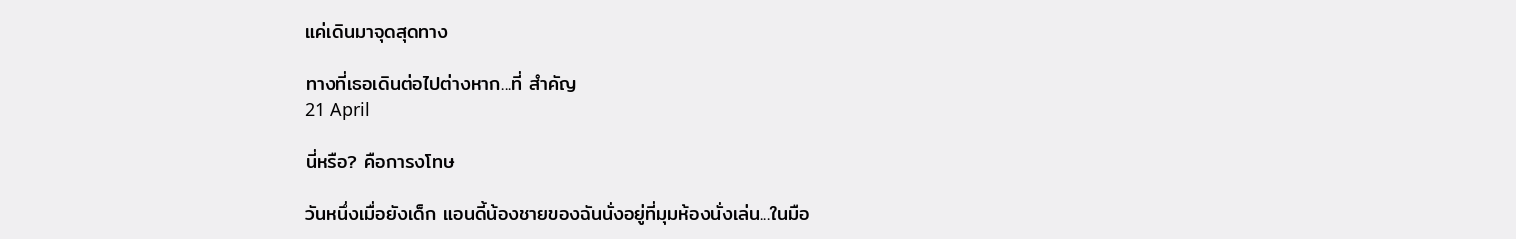แค่เดินมาจุดสุดทาง

ทางที่เธอเดินต่อไปต่างหาก...ที่ สำคัญ
21 April

นี่หรือ? คือการงโทษ

วันหนึ่งเมื่อยังเด็ก แอนดี้น้องชายของฉันนั่งอยู่ที่มุมห้องนั่งเล่น...ในมือ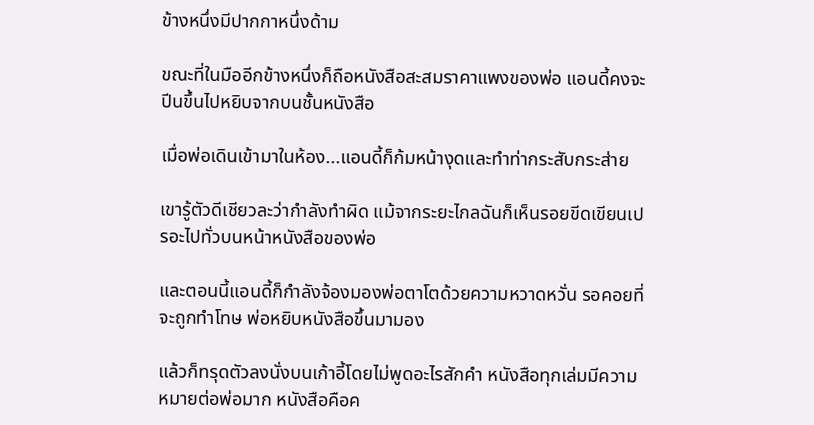ข้างหนึ่งมีปากกาหนึ่งด้าม

ขณะที่ในมืออีกข้างหนึ่งก็ถือหนังสือสะสมราคาแพงของพ่อ แอนดี้คงจะปีนขึ้นไปหยิบจากบนชั้นหนังสือ

เมื่อพ่อเดินเข้ามาในห้อง...แอนดี้ก็ก้มหน้างุดและทำท่ากระสับกระส่าย

เขารู้ตัวดีเชียวละว่ากำลังทำผิด แม้จากระยะไกลฉันก็เห็นรอยขีดเขียนเปรอะไปทั่วบนหน้าหนังสือของพ่อ

และตอนนี้แอนดี้ก็กำลังจ้องมองพ่อตาโตด้วยความหวาดหวั่น รอคอยที่จะถูกทำโทษ พ่อหยิบหนังสือขึ้นมามอง

แล้วก็ทรุดตัวลงนั่งบนเก้าอี้โดยไม่พูดอะไรสักคำ หนังสือทุกเล่มมีความหมายต่อพ่อมาก หนังสือคือค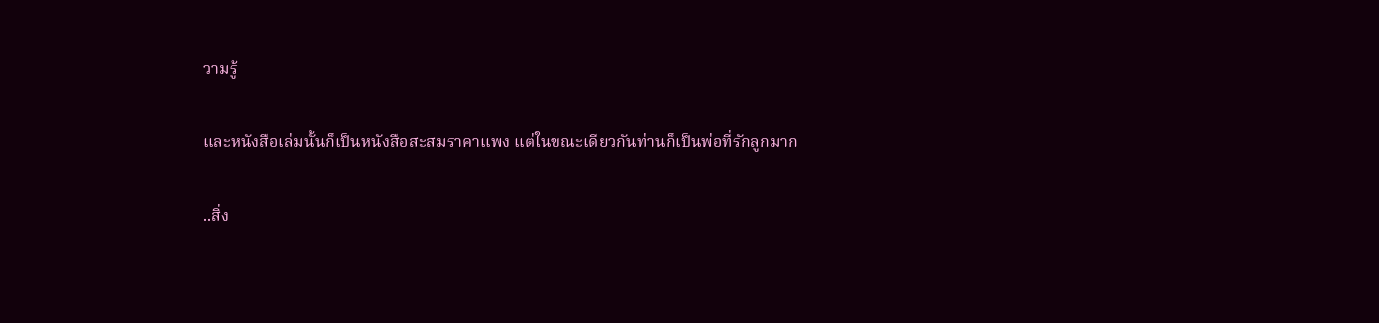วามรู้

และหนังสือเล่มนั้นก็เป็นหนังสือสะสมราคาแพง แต่ในขณะเดียวกันท่านก็เป็นพ่อที่รักลูกมาก

..สิ่ง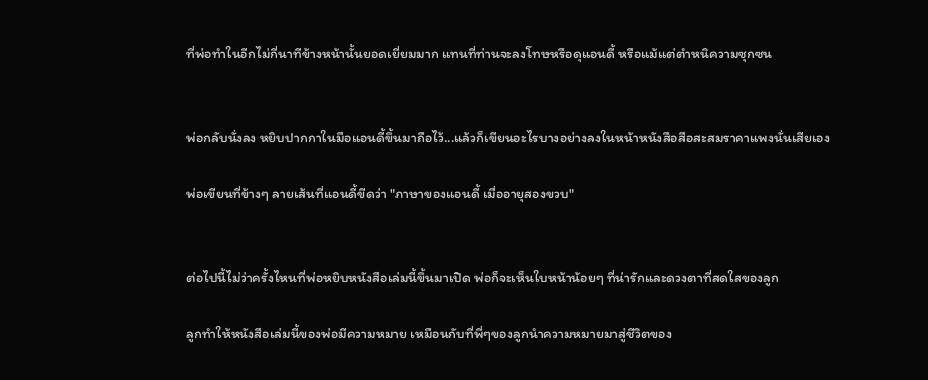ที่พ่อทำในอีกไม่กี่นาทีข้างหน้านั้นยอดเยี่ยมมาก แทนที่ท่านจะลงโทษหรือดุแอนดี้ หรือแม้แต่ตำหนิความซุกซน


พ่อกลับนั่งลง หยิบปากกาในมือแอนดี้ขึ้นมาถือไว้...แล้วก็เขียนอะไรบางอย่างลงในหน้าหนังสือสือสะสมราคาแพงนั่นเสียเอง

พ่อเขียนที่ข้างๆ ลายเส้นที่แอนดี้ขีดว่า "ภาษาของแอนดี้ เมื่ออายุสองขวบ"


ต่อไปนี้ไม่ว่าครั้งไหนที่พ่อหยิบหนังสือเล่มนี้ขึ้นมาเปิด พ่อก็จะเห็นใบหน้าน้อยๆ ที่น่ารักและดวงตาที่สดใสของลูก

ลูกทำให้หนังสือเล่มนี้ของพ่อมีความหมาย เหมือนกับที่พี่ๆของลูกนำความหมายมาสู่ชีวิตของ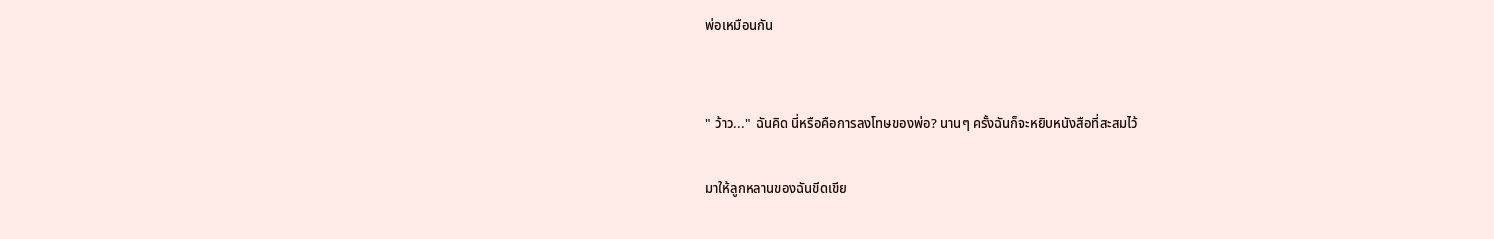พ่อเหมือนกัน


" ว้าว..." ฉันคิด นี่หรือคือการลงโทษของพ่อ? นานๆ ครั้งฉันก็จะหยิบหนังสือที่สะสมไว้

มาให้ลูกหลานของฉันขีดเขีย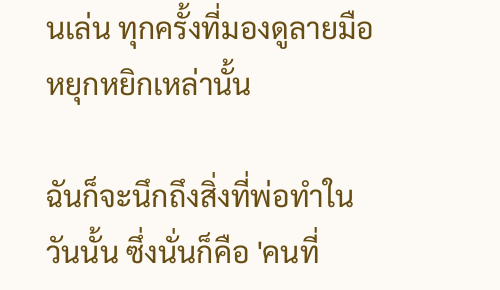นเล่น ทุกครั้งที่มองดูลายมือหยุกหยิกเหล่านั้น

ฉันก็จะนึกถึงสิ่งที่พ่อทำในวันนั้น ซึ่งนั่นก็คือ 'คนที่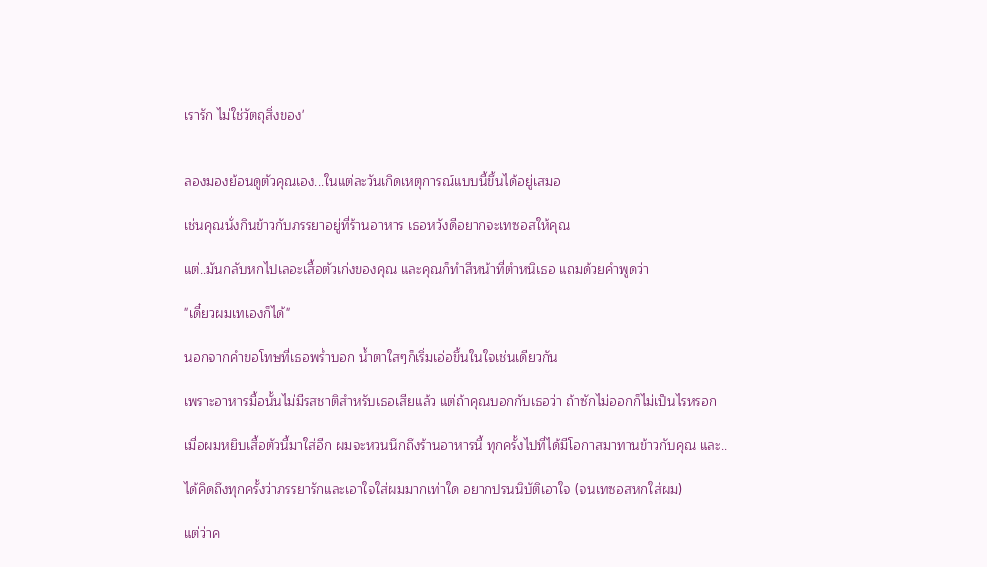เรารัก ไม่ใช่วัตถุสิ่งของ'


ลองมองย้อนดูตัวคุณเอง...ในแต่ละวันเกิดเหตุการณ์แบบนี้ขึ้นได้อยู่เสมอ

เช่นคุณนั่งกินข้าวกับภรรยาอยู่ที่ร้านอาหาร เธอหวังดีอยากจะเทซอสให้คุณ

แต่..มันกลับหกไปเลอะเสื้อตัวเก่งของคุณ และคุณก็ทำสีหน้าที่ตำหนิเธอ แถมด้วยคำพูดว่า

"เดี๋ยวผมเทเองก็ได้"

นอกจากคำขอโทษที่เธอพร่ำบอก น้ำตาใสๆก็เริ่มเอ่อขึ้นในใจเช่นเดียวกัน

เพราะอาหารมื้อนั้นไม่มีรสชาติสำหรับเธอเสียแล้ว แต่ถ้าคุณบอกกับเธอว่า ถ้าซักไม่ออกก็ไม่เป็นไรหรอก

เมื่อผมหยิบเสื้อตัวนี้มาใส่อีก ผมจะหวนนึกถึงร้านอาหารนี้ ทุกครั้งไปที่ได้มีโอกาสมาทานข้าวกับคุณ และ..

ได้คิดถึงทุกครั้งว่าภรรยารักและเอาใจใส่ผมมากเท่าใด อยากปรนนิบัติเอาใจ (จนเทซอสหกใส่ผม)

แต่ว่าค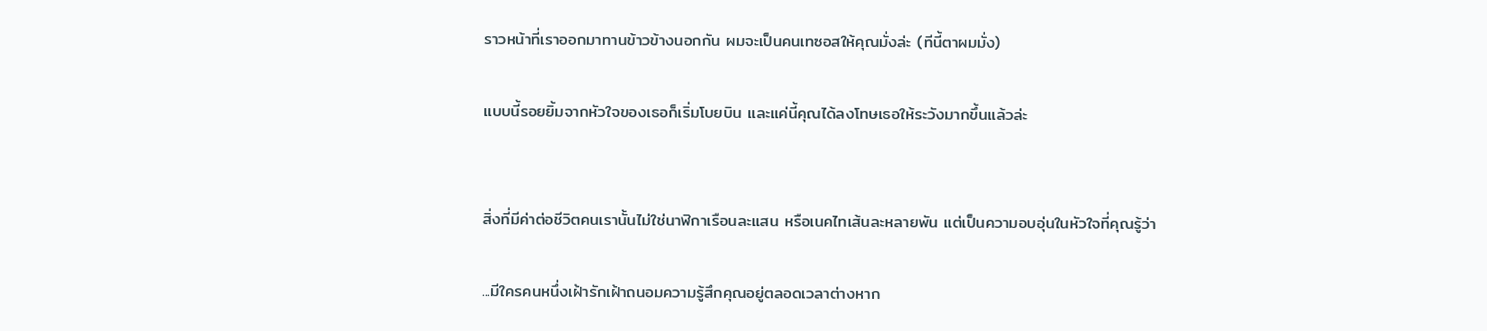ราวหน้าที่เราออกมาทานข้าวข้างนอกกัน ผมจะเป็นคนเทซอสให้คุณมั่งล่ะ (ทีนี้ตาผมมั่ง)

แบบนี้รอยยิ้มจากหัวใจของเธอก็เริ่มโบยบิน และแค่นี้คุณได้ลงโทษเธอให้ระวังมากขึ้นแล้วล่ะ


สิ่งที่มีค่าต่อชีวิตคนเรานั้นไม่ใช่นาฬิกาเรือนละแสน หรือเนคไทเส้นละหลายพัน แต่เป็นความอบอุ่นในหัวใจที่คุณรู้ว่า

...มีใครคนหนึ่งเฝ้ารักเฝ้าถนอมความรู้สึกคุณอยู่ตลอดเวลาต่างหาก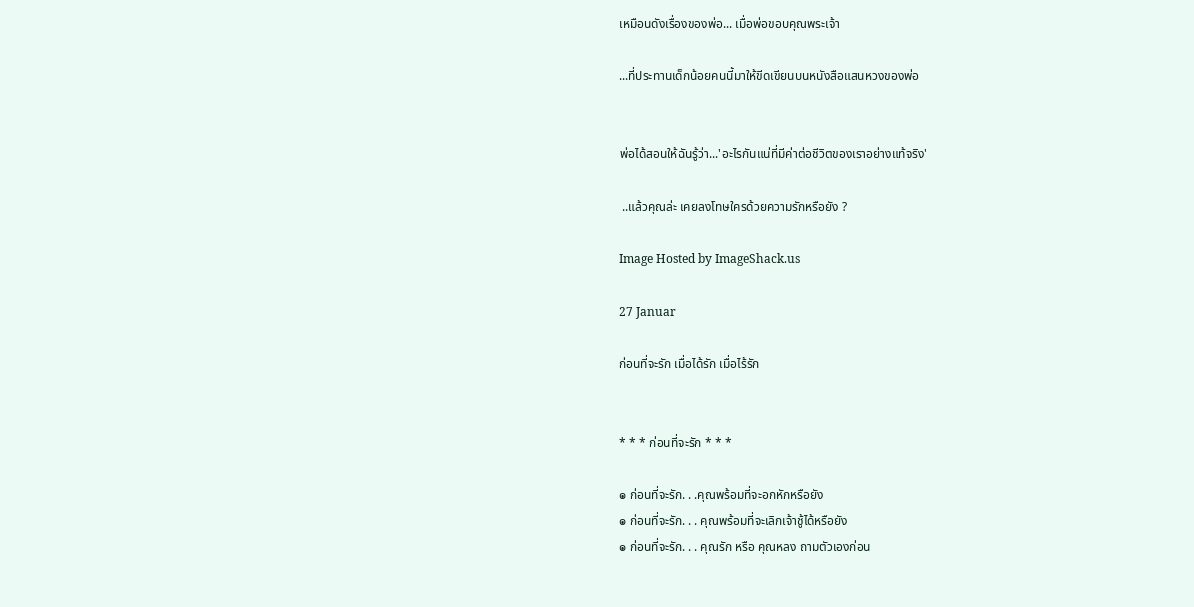เหมือนดังเรื่องของพ่อ... เมื่อพ่อขอบคุณพระเจ้า

...ที่ประทานเด็กน้อยคนนี้มาให้ขีดเขียนบนหนังสือแสนหวงของพ่อ


พ่อได้สอนให้ฉันรู้ว่า...'อะไรกันแน่ที่มีค่าต่อชีวิตของเราอย่างแท้จริง'

 ..แล้วคุณล่ะ เคยลงโทษใครด้วยความรักหรือยัง ?

Image Hosted by ImageShack.us

27 Januar

ก่อนที่จะรัก เมื่อได้รัก เมื่อไร้รัก


* * * ก่อนที่จะรัก * * *

๏ ก่อนที่จะรัก. . .คุณพร้อมที่จะอกหักหรือยัง
๏ ก่อนที่จะรัก. . . คุณพร้อมที่จะเลิกเจ้าชู้ได้หรือยัง
๏ ก่อนที่จะรัก. . . คุณรัก หรือ คุณหลง ถามตัวเองก่อน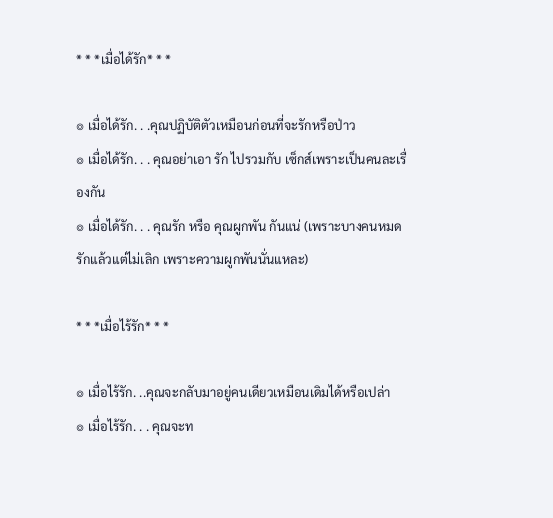* * *เมื่อได้รัก* * *

๏ เมื่อได้รัก. . .คุณปฏิบัติตัวเหมือนก่อนที่จะรักหรือป่าว
๏ เมื่อได้รัก. . . คุณอย่าเอา รัก ไปรวมกับ เซ็กส์เพราะเป็นคนละเรื่องกัน
๏ เมื่อได้รัก. . . คุณรัก หรือ คุณผูกพัน กันแน่ (เพราะบางคนหมดรักแล้วแต่ไม่เลิก เพราะความผูกพันนั่นแหละ)

* * *เมื่อไร้รัก* * *

๏ เมื่อไร้รัก. ..คุณจะกลับมาอยู่คนเดียวเหมือนเดิมได้หรือเปล่า
๏ เมื่อไร้รัก. . . คุณจะท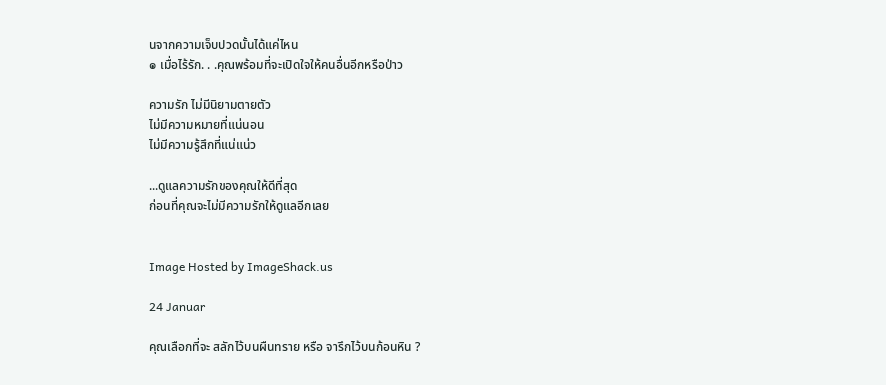นจากความเจ็บปวดนั้นได้แค่ไหน
๏ เมื่อไร้รัก. . .คุณพร้อมที่จะเปิดใจให้คนอื่นอีกหรือป่าว

ความรัก ไม่มีนิยามตายตัว
ไม่มีความหมายที่แน่นอน
ไม่มีความรู้สึกที่แน่แน่ว

...ดูแลความรักของคุณให้ดีที่สุด
ก่อนที่คุณจะไม่มีความรักให้ดูแลอีกเลย


Image Hosted by ImageShack.us

24 Januar

คุณเลือกที่จะ สลักไว้บนผืนทราย หรือ จารึกไว้บนก้อนหิน ?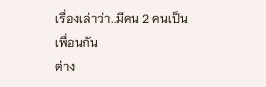เรื่องเล่าว่า..มีคน 2 คนเป็นเพื่อนกัน
ต่าง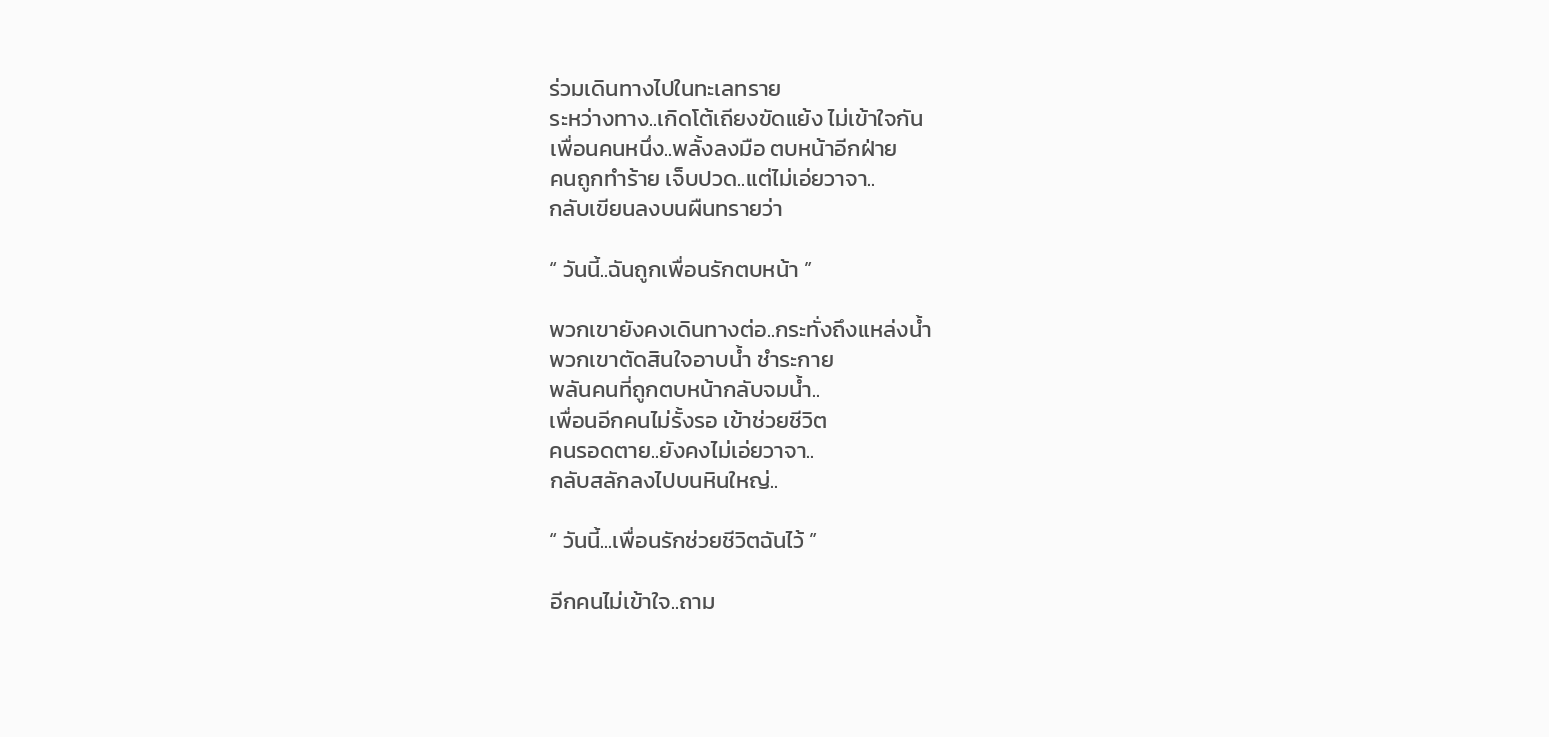ร่วมเดินทางไปในทะเลทราย
ระหว่างทาง..เกิดโต้เถียงขัดแย้ง ไม่เข้าใจกัน
เพื่อนคนหนึ่ง..พลั้งลงมือ ตบหน้าอีกฝ่าย
คนถูกทำร้าย เจ็บปวด..แต่ไม่เอ่ยวาจา..
กลับเขียนลงบนผืนทรายว่า

“ วันนี้..ฉันถูกเพื่อนรักตบหน้า ”

พวกเขายังคงเดินทางต่อ..กระทั่งถึงแหล่งน้ำ
พวกเขาตัดสินใจอาบน้ำ ชำระกาย
พลันคนที่ถูกตบหน้ากลับจมน้ำ..
เพื่อนอีกคนไม่รั้งรอ เข้าช่วยชีวิต
คนรอดตาย..ยังคงไม่เอ่ยวาจา..
กลับสลักลงไปบนหินใหญ่..

“ วันนี้...เพื่อนรักช่วยชีวิตฉันไว้ ”

อีกคนไม่เข้าใจ..ถาม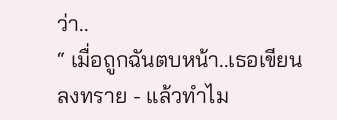ว่า..
“ เมื่อถูกฉันตบหน้า..เธอเขียนลงทราย - แล้วทำไม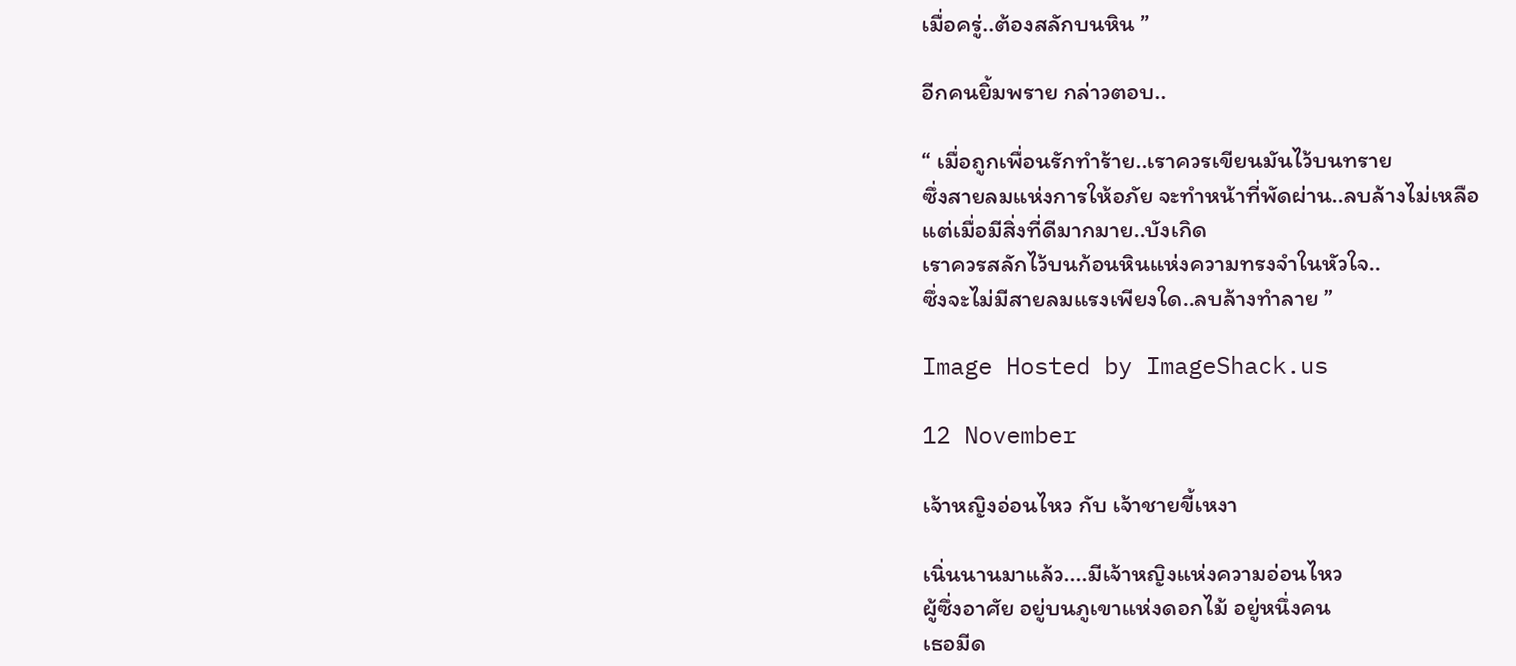เมื่อครู่..ต้องสลักบนหิน ”

อีกคนยิ้มพราย กล่าวตอบ..

“ เมื่อถูกเพื่อนรักทำร้าย..เราควรเขียนมันไว้บนทราย
ซึ่งสายลมแห่งการให้อภัย จะทำหน้าที่พัดผ่าน..ลบล้างไม่เหลือ
แต่เมื่อมีสิ่งที่ดีมากมาย..บังเกิด
เราควรสลักไว้บนก้อนหินแห่งความทรงจำในหัวใจ..
ซึ่งจะไม่มีสายลมแรงเพียงใด..ลบล้างทำลาย ”

Image Hosted by ImageShack.us

12 November

เจ้าหญิงอ่อนไหว กับ เจ้าชายขี้เหงา

เนิ่นนานมาแล้ว....มีเจ้าหญิงแห่งความอ่อนไหว
ผู้ซึ่งอาศัย อยู่บนภูเขาแห่งดอกไม้ อยู่หนึ่งคน
เธอมีด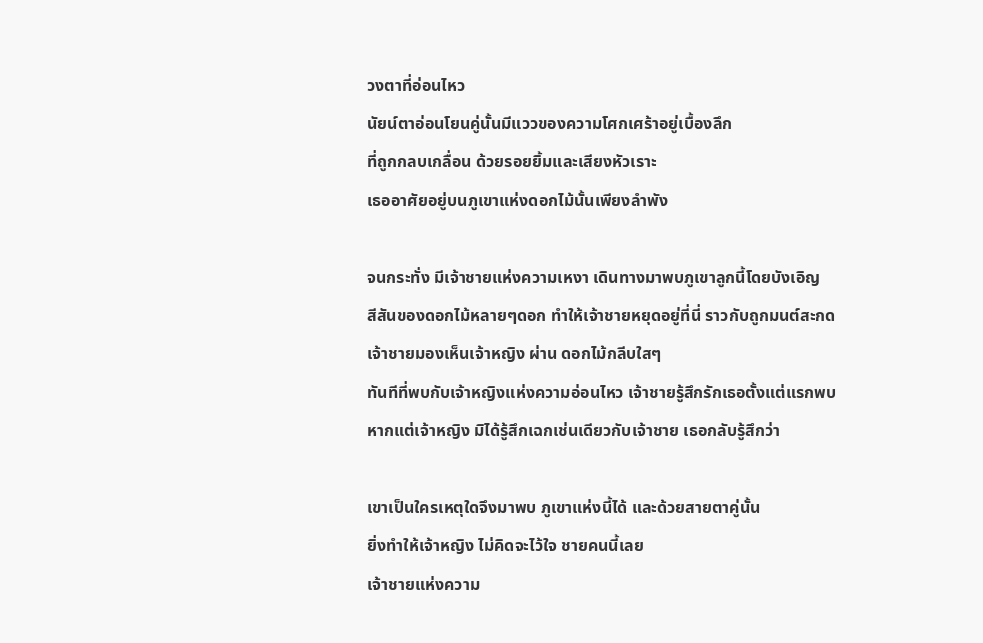วงตาที่อ่อนไหว
นัยน์ตาอ่อนโยนคู่นั้นมีแววของความโศกเศร้าอยู่เบื้องลึก
ที่ถูกกลบเกลื่อน ด้วยรอยยิ้มและเสียงหัวเราะ
เธออาศัยอยู่บนภูเขาแห่งดอกไม้นั้นเพียงลำพัง

จนกระทั่ง มีเจ้าชายแห่งความเหงา เดินทางมาพบภูเขาลูกนี้โดยบังเอิญ
สีสันของดอกไม้หลายๆดอก ทำให้เจ้าชายหยุดอยู่ที่นี่ ราวกับถูกมนต์สะกด
เจ้าชายมองเห็นเจ้าหญิง ผ่าน ดอกไม้กลีบใสๆ
ทันทีที่พบกับเจ้าหญิงแห่งความอ่อนไหว เจ้าชายรู้สึกรักเธอตั้งแต่แรกพบ
หากแต่เจ้าหญิง มิได้รู้สึกเฉกเช่นเดียวกับเจ้าชาย เธอกลับรู้สึกว่า

เขาเป็นใครเหตุใดจึงมาพบ ภูเขาแห่งนี้ได้ และด้วยสายตาคู่นั้น
ยิ่งทำให้เจ้าหญิง ไม่คิดจะไว้ใจ ชายคนนี้เลย
เจ้าชายแห่งความ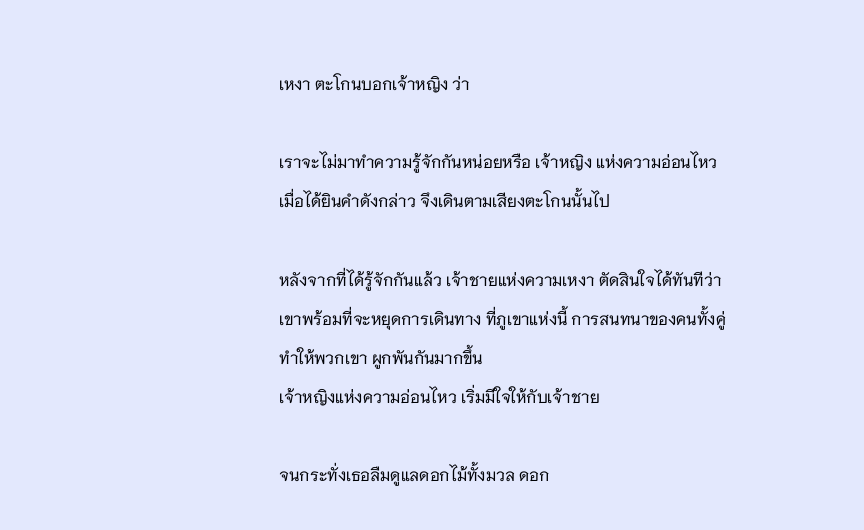เหงา ตะโกนบอกเจ้าหญิง ว่า

เราจะไม่มาทำความรู้จักกันหน่อยหรือ เจ้าหญิง แห่งความอ่อนไหว
เมื่อได้ยินคำดังกล่าว จึงเดินตามเสียงตะโกนนั้นไป

หลังจากที่ได้รู้จักกันแล้ว เจ้าชายแห่งความเหงา ตัดสินใจได้ทันทีว่า
เขาพร้อมที่จะหยุดการเดินทาง ที่ภูเขาแห่งนี้ การสนทนาของคนทั้งคู่
ทำให้พวกเขา ผูกพันกันมากขึ้น
เจ้าหญิงแห่งความอ่อนไหว เริ่มมีใจให้กับเจ้าชาย

จนกระทั่งเธอลืมดูแลดอกไม้ทั้งมวล ดอก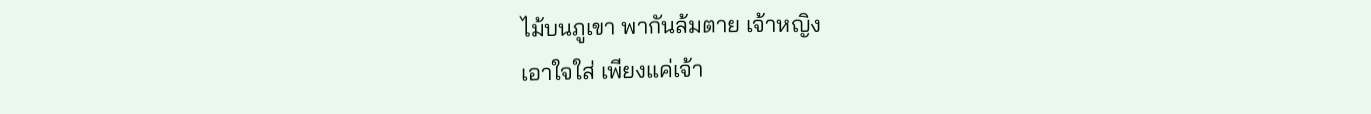ไม้บนภูเขา พากันล้มตาย เจ้าหญิง
เอาใจใส่ เพียงแค่เจ้า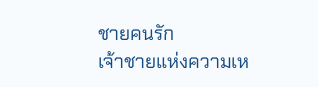ชายคนรัก
เจ้าชายแห่งความเห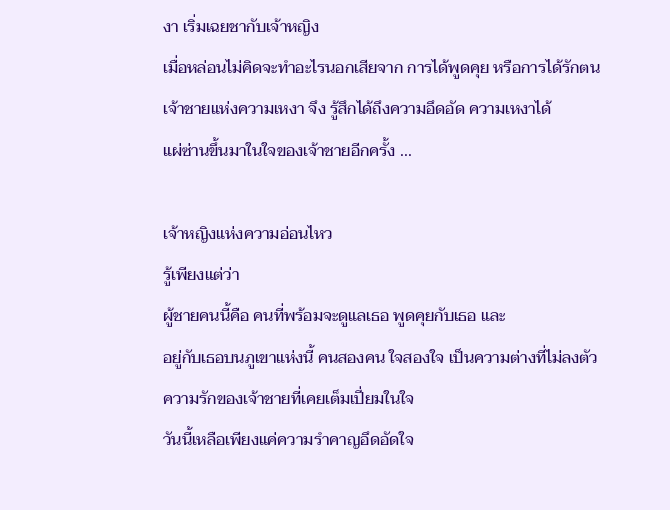งา เริ่มเฉยชากับเจ้าหญิง
เมื่อหล่อนไม่คิดจะทำอะไรนอกเสียจาก การได้พูดคุย หรือการได้รักตน
เจ้าชายแห่งความเหงา จึง รู้สึกได้ถึงความอึดอัด ความเหงาได้
แผ่ซ่านขึ้นมาในใจของเจ้าชายอีกครั้ง ...

เจ้าหญิงแห่งความอ่อนไหว
รู้เพียงแต่ว่า
ผู้ชายคนนี้คือ คนที่พร้อมจะดูแลเธอ พูดคุยกับเธอ และ
อยู่กับเธอบนภูเขาแห่งนี้ คนสองคน ใจสองใจ เป็นความต่างที่ไม่ลงตัว
ความรักของเจ้าชายที่เคยเต็มเปี่ยมในใจ
วันนี้เหลือเพียงแค่ความรำคาญอึดอัดใจ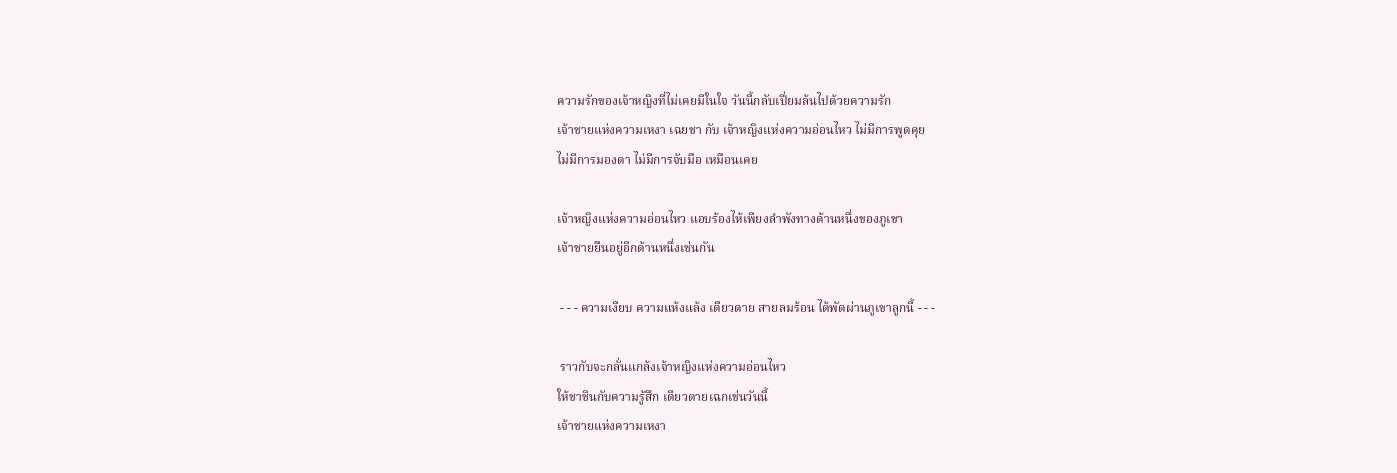ความรักของเจ้าหญิงที่ไม่เคยมีในใจ วันนี้กลับเปี่ยมล้นไปด้วยความรัก
เจ้าชายแห่งความเหงา เฉยชา กับ เจ้าหญิงแห่งความอ่อนไหว ไม่มีการพูดคุย
ไม่มีการมองตา ไม่มีการจับมือ เหมือนเคย

เจ้าหญิงแห่งความอ่อนไหว แอบร้องไห้เพียงลำพังทางด้านหนึ่งของภูเขา
เจ้าชายยืนอยู่อีกด้านหนึ่งเช่นกัน

 - - - ความเงียบ ความแห้งแล้ง เดียวดาย สายลมร้อน ได้พัดผ่านภูเขาลูกนี้ - - -

 ราวกับจะกลั่นแกล้งเจ้าหญิงแห่งความอ่อนไหว
ให้ชาชินกับความรู้สึก เดียวดายเฉกเช่นวันนี้
เจ้าชายแห่งความเหงา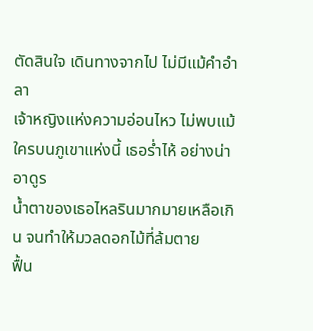ตัดสินใจ เดินทางจากไป ไม่มีแม้คำอำลา
เจ้าหญิงแห่งความอ่อนไหว ไม่พบแม้ใครบนภูเขาแห่งนี้ เธอร่ำไห้ อย่างน่าอาดูร
น้ำตาของเธอไหลรินมากมายเหลือเกิน จนทำให้มวลดอกไม้ที่ล้มตาย
ฟื้น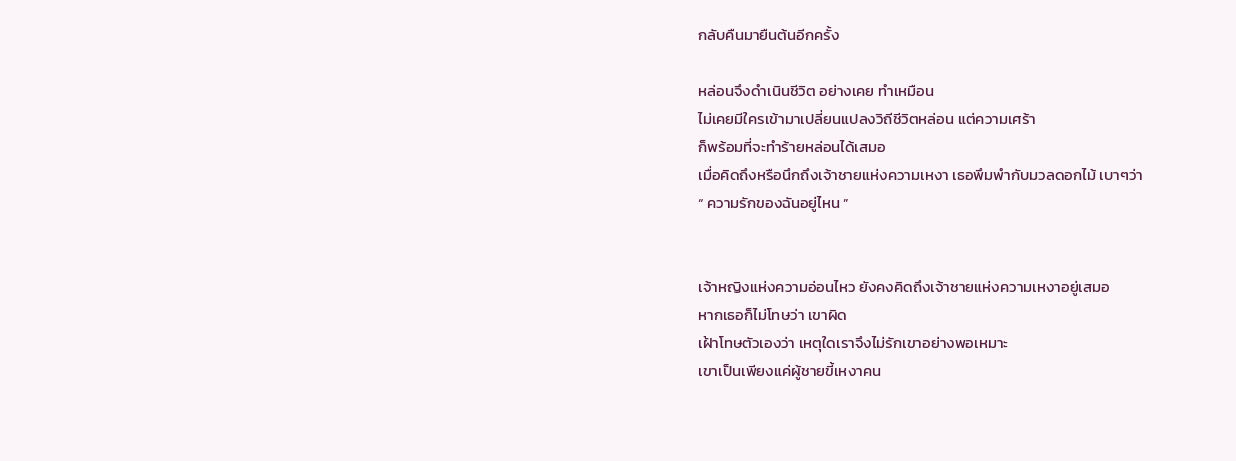กลับคืนมายืนต้นอีกครั้ง

หล่อนจึงดำเนินชีวิต อย่างเคย ทำเหมือน
ไม่เคยมีใครเข้ามาเปลี่ยนแปลงวิถีชีวิตหล่อน แต่ความเศร้า
ก็พร้อมที่จะทำร้ายหล่อนได้เสมอ
เมื่อคิดถึงหรือนึกถึงเจ้าชายแห่งความเหงา เธอพึมพำกับมวลดอกไม้ เบาๆว่า
“ ความรักของฉันอยู่ไหน ”


เจ้าหญิงแห่งความอ่อนไหว ยังคงคิดถึงเจ้าชายแห่งความเหงาอยู่เสมอ
หากเธอก็ไม่โทษว่า เขาผิด
เฝ้าโทษตัวเองว่า เหตุใดเราจึงไม่รักเขาอย่างพอเหมาะ
เขาเป็นเพียงแค่ผู้ชายขี้เหงาคน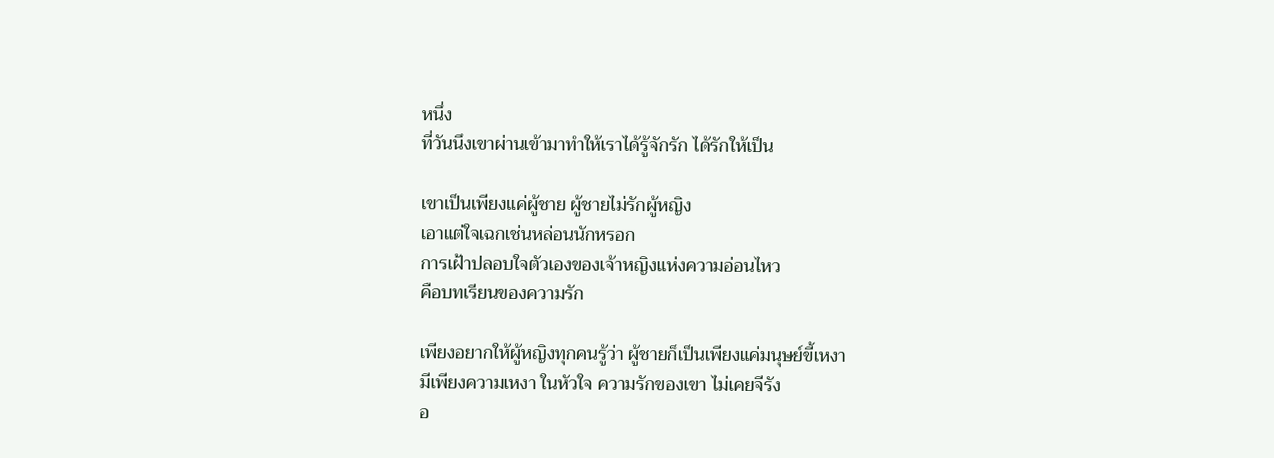หนึ่ง
ที่วันนึงเขาผ่านเข้ามาทำให้เราได้รู้จักรัก ได้รักให้เป็น

เขาเป็นเพียงแค่ผู้ชาย ผู้ชายไม่รักผู้หญิง
เอาแต่ใจเฉกเช่นหล่อนนักหรอก
การเฝ้าปลอบใจตัวเองของเจ้าหญิงแห่งความอ่อนไหว
คือบทเรียนของความรัก

เพียงอยากให้ผู้หญิงทุกคนรู้ว่า ผู้ชายก็เป็นเพียงแค่มนุษย์ขี้เหงา
มีเพียงความเหงา ในหัวใจ ความรักของเขา ไม่เคยจีรัง
อ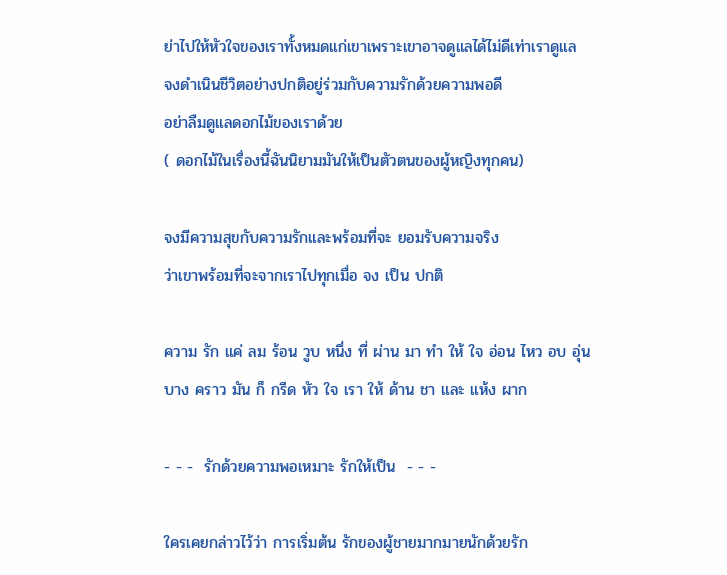ย่าไปให้หัวใจของเราทั้งหมดแก่เขาเพราะเขาอาจดูแลได้ไม่ดีเท่าเราดูแล
จงดำเนินชีวิตอย่างปกติอยู่ร่วมกับความรักด้วยความพอดี
อย่าลืมดูแลดอกไม้ของเราด้วย
( ดอกไม้ในเรื่องนี้ฉันนิยามมันให้เป็นตัวตนของผู้หญิงทุกคน)

จงมีความสุขกับความรักและพร้อมที่จะ ยอมรับความจริง
ว่าเขาพร้อมที่จะจากเราไปทุกเมื่อ จง เป็น ปกติ

ความ รัก แค่ ลม ร้อน วูบ หนึ่ง ที่ ผ่าน มา ทำ ให้ ใจ อ่อน ไหว อบ อุ่น
บาง คราว มัน ก็ กรีด หัว ใจ เรา ให้ ด้าน ชา และ แห้ง ผาก

- - -  รักด้วยความพอเหมาะ รักให้เป็น  - - -

ใครเคยกล่าวไว้ว่า การเริ่มต้น รักของผู้ชายมากมายนักด้วยรัก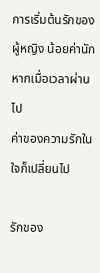การเริ่มต้นรักของผู้หญิง น้อยค่านัก หากเมื่อเวลาผ่านไป
ค่าของความรักในใจก็เปลี่ยนไป

รักของ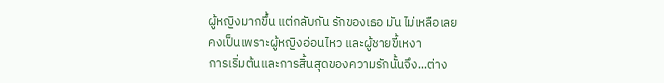ผู้หญิงมากขึ้น แต่กลับกัน รักของเธอ มัน ไม่เหลือเลย
คงเป็นเพราะผู้หญิงอ่อนไหว และผู้ชายขี้เหงา
การเริ่มต้นและการสิ้นสุดของความรักนั้นจึง...ต่าง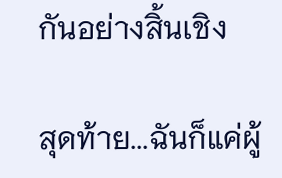กันอย่างสิ้นเชิง

สุดท้าย...ฉันก็แค่ผู้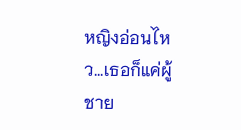หญิงอ่อนไหว...เธอก็แค่ผู้ชาย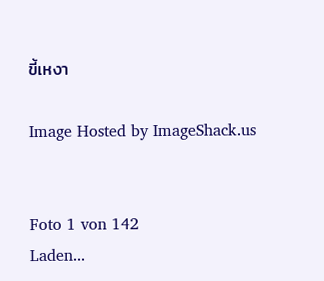ขี้เหงา

Image Hosted by ImageShack.us


Foto 1 von 142
Laden...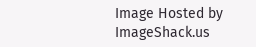Image Hosted by ImageShack.us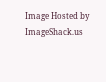Image Hosted by ImageShack.us